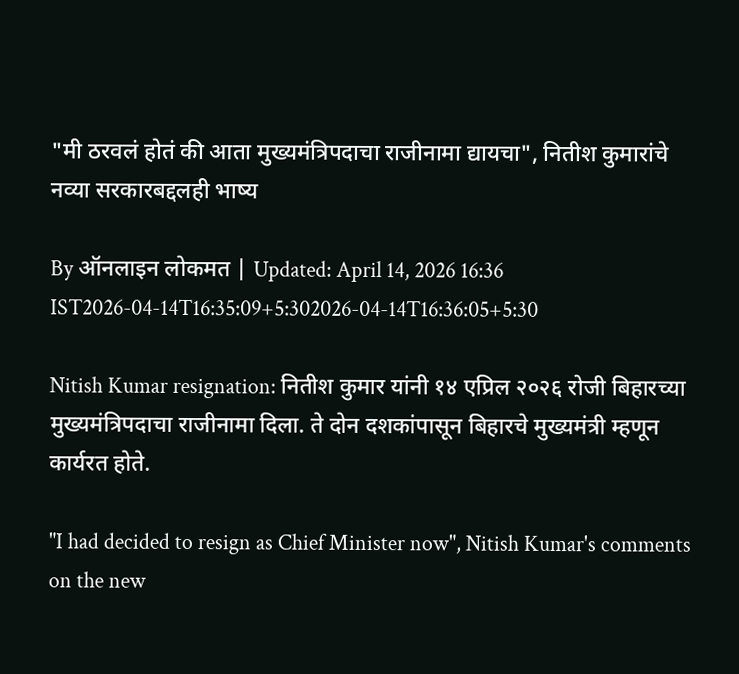"मी ठरवलं होतं की आता मुख्यमंत्रि‍पदाचा राजीनामा द्यायचा", नितीश कुमारांचे नव्या सरकारबद्दलही भाष्य

By ऑनलाइन लोकमत | Updated: April 14, 2026 16:36 IST2026-04-14T16:35:09+5:302026-04-14T16:36:05+5:30

Nitish Kumar resignation: नितीश कुमार यांनी १४ एप्रिल २०२६ रोजी बिहारच्या मुख्यमंत्रि‍पदाचा राजीनामा दिला. ते दोन दशकांपासून बिहारचे मुख्यमंत्री म्हणून कार्यरत होते.

"I had decided to resign as Chief Minister now", Nitish Kumar's comments on the new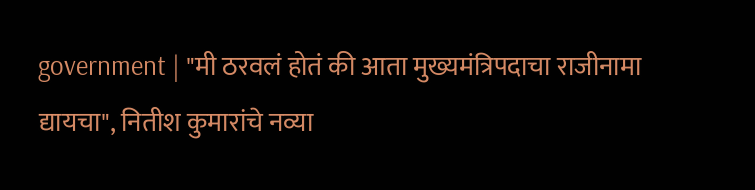government | "मी ठरवलं होतं की आता मुख्यमंत्रि‍पदाचा राजीनामा द्यायचा", नितीश कुमारांचे नव्या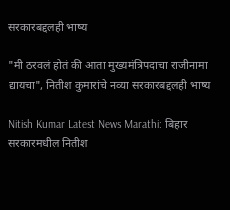सरकारबद्दलही भाष्य

"मी ठरवलं होतं की आता मुख्यमंत्रि‍पदाचा राजीनामा द्यायचा", नितीश कुमारांचे नव्या सरकारबद्दलही भाष्य

Nitish Kumar Latest News Marathi: बिहार सरकारमधील नितीश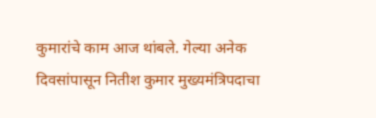कुमारांचे काम आज थांबले. गेल्या अनेक दिवसांपासून नितीश कुमार मुख्यमंत्रि‍पदाचा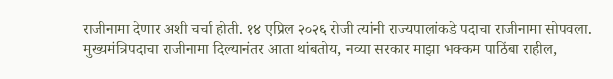राजीनामा देणार अशी चर्चा होती. १४ एप्रिल २०२६ रोजी त्यांनी राज्यपालांकडे पदाचा राजीनामा सोपवला. मुख्यमंत्रि‍पदाचा राजीनामा दिल्यानंतर आता थांबतोय, नव्या सरकार माझा भक्कम पाठिंबा राहील,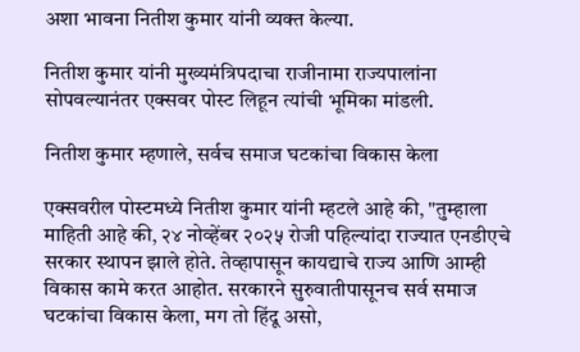अशा भावना नितीश कुमार यांनी व्यक्त केल्या.

नितीश कुमार यांनी मुख्यमंत्रिपदाचा राजीनामा राज्यपालांना सोपवल्यानंतर एक्सवर पोस्ट लिहून त्यांची भूमिका मांडली.

नितीश कुमार म्हणाले, सर्वच समाज घटकांचा विकास केला

एक्सवरील पोस्टमध्ये नितीश कुमार यांनी म्हटले आहे की, "तुम्हाला माहिती आहे की, २४ नोव्हेंबर २०२५ रोजी पहिल्यांदा राज्यात एनडीएचे सरकार स्थापन झाले होते. तेव्हापासून कायद्याचे राज्य आणि आम्ही विकास कामे करत आहोत. सरकारने सुरुवातीपासूनच सर्व समाज घटकांचा विकास केला, मग तो हिंदू असो,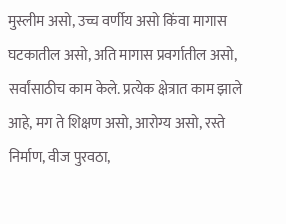मुस्लीम असो, उच्च वर्णीय असो किंवा मागास घटकातील असो, अति मागास प्रवर्गातील असो, सर्वांसाठीच काम केले. प्रत्येक क्षेत्रात काम झाले आहे, मग ते शिक्षण असो, आरोग्य असो, रस्ते निर्माण, वीज पुरवठा,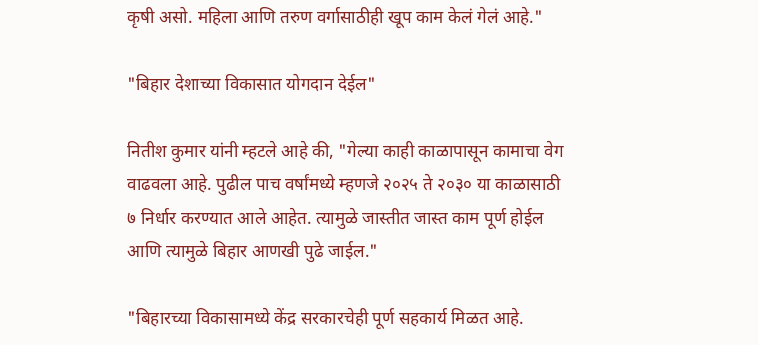कृषी असो. महिला आणि तरुण वर्गासाठीही खूप काम केलं गेलं आहे."

"बिहार देशाच्या विकासात योगदान देईल"

नितीश कुमार यांनी म्हटले आहे की, "गेल्या काही काळापासून कामाचा वेग वाढवला आहे. पुढील पाच वर्षांमध्ये म्हणजे २०२५ ते २०३० या काळासाठी ७ निर्धार करण्यात आले आहेत. त्यामुळे जास्तीत जास्त काम पूर्ण होईल आणि त्यामुळे बिहार आणखी पुढे जाईल."

"बिहारच्या विकासामध्ये केंद्र सरकारचेही पूर्ण सहकार्य मिळत आहे.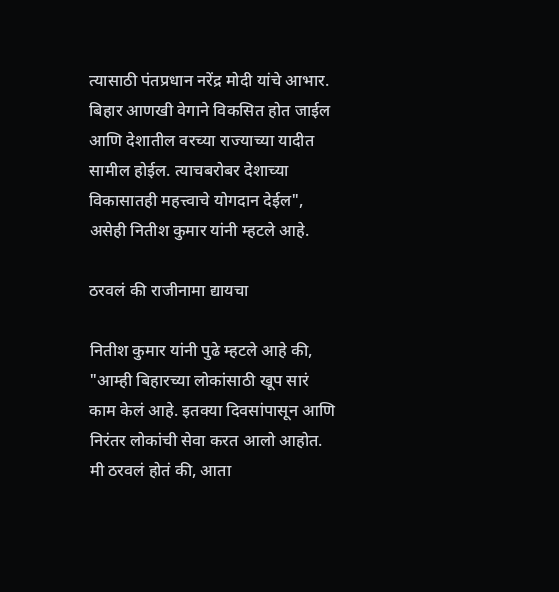त्यासाठी पंतप्रधान नरेंद्र मोदी यांचे आभार. बिहार आणखी वेगाने विकसित होत जाईल आणि देशातील वरच्या राज्याच्या यादीत सामील होईल. त्याचबरोबर देशाच्या विकासातही महत्त्वाचे योगदान देईल", असेही नितीश कुमार यांनी म्हटले आहे.

ठरवलं की राजीनामा द्यायचा

नितीश कुमार यांनी पुढे म्हटले आहे की, "आम्ही बिहारच्या लोकांसाठी खूप सारं काम केलं आहे. इतक्या दिवसांपासून आणि निरंतर लोकांची सेवा करत आलो आहोत. मी ठरवलं होतं की, आता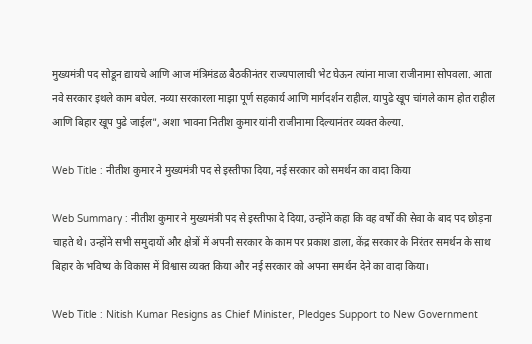मुख्यमंत्री पद सोडून द्यायचे आणि आज मंत्रिमंडळ बैठकीनंतर राज्यपालाची भेट घेऊन त्यांना माजा राजीनामा सोपवला. आता नवे सरकार इथले काम बघेल. नव्या सरकारला माझा पूर्ण सहकार्य आणि मार्गदर्शन राहील. यापुढे खूप चांगले काम होत राहील आणि बिहार खूप पुढे जाईल", अशा भावना नितीश कुमार यांनी राजीनामा दिल्यानंतर व्यक्त केल्या.

Web Title : नीतीश कुमार ने मुख्यमंत्री पद से इस्तीफा दिया, नई सरकार को समर्थन का वादा किया

Web Summary : नीतीश कुमार ने मुख्यमंत्री पद से इस्तीफा दे दिया, उन्होंने कहा कि वह वर्षों की सेवा के बाद पद छोड़ना चाहते थे। उन्होंने सभी समुदायों और क्षेत्रों में अपनी सरकार के काम पर प्रकाश डाला, केंद्र सरकार के निरंतर समर्थन के साथ बिहार के भविष्य के विकास में विश्वास व्यक्त किया और नई सरकार को अपना समर्थन देने का वादा किया।

Web Title : Nitish Kumar Resigns as Chief Minister, Pledges Support to New Government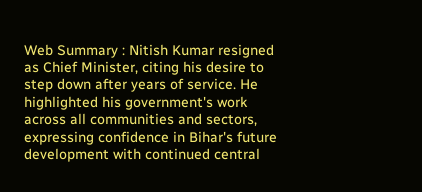Web Summary : Nitish Kumar resigned as Chief Minister, citing his desire to step down after years of service. He highlighted his government's work across all communities and sectors, expressing confidence in Bihar's future development with continued central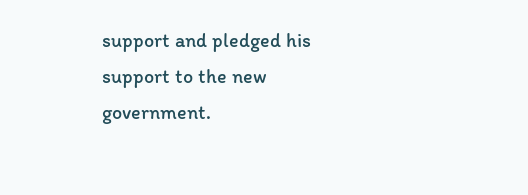support and pledged his support to the new government.